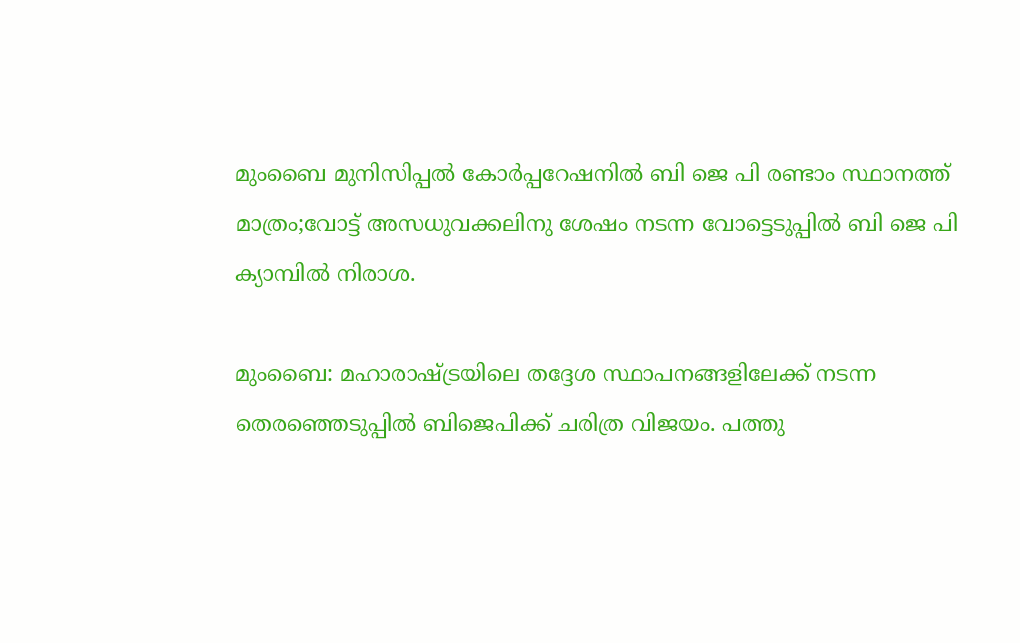മുംബൈ മുനിസിപ്പല്‍ കോര്‍പ്പറേഷനില്‍ ബി ജെ പി രണ്ടാം സ്ഥാനത്ത് മാത്രം;വോട്ട് അസധുവക്കലിനു ശേഷം നടന്ന വോട്ടെടുപ്പില്‍ ബി ജെ പി ക്യാമ്പില്‍ നിരാശ.

മുംബൈ: മഹാരാഷ്ട്രയിലെ തദ്ദേശ സ്ഥാപനങ്ങളിലേക്ക് നടന്ന തെരഞ്ഞെടുപ്പില്‍ ബിജെപിക്ക് ചരിത്ര വിജയം. പത്തു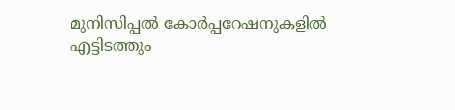മുനിസിപ്പല്‍ കോര്‍പ്പറേഷനുകളില്‍ എട്ടിടത്തും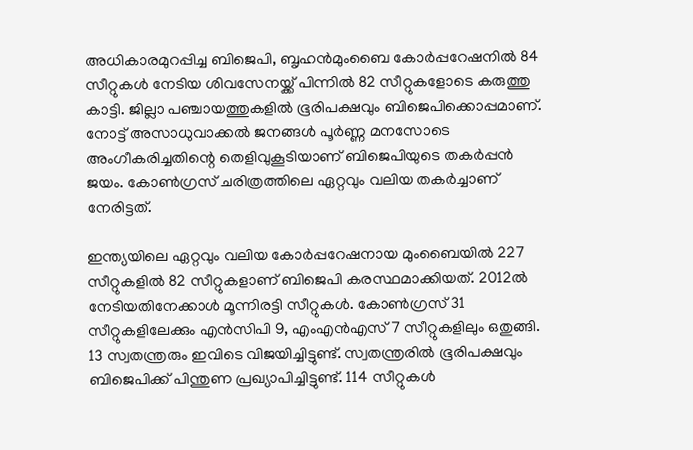അധികാരമുറപ്പിച്ച ബിജെപി, ബൃഹന്‍മുംബൈ കോര്‍പ്പറേഷനില്‍ 84 സീറ്റുകള്‍ നേടിയ ശിവസേനയ്ക്ക് പിന്നില്‍ 82 സീറ്റുകളോടെ കരുത്തു കാട്ടി. ജില്ലാ പഞ്ചായത്തുകളില്‍ ഭൂരിപക്ഷവും ബിജെപിക്കൊപ്പമാണ്. നോട്ട് അസാധുവാക്കല്‍ ജനങ്ങള്‍ പൂര്‍ണ്ണ മനസോടെ അംഗീകരിച്ചതിന്റെ തെളിവുകൂടിയാണ് ബിജെപിയുടെ തകര്‍പ്പന്‍ ജയം. കോണ്‍ഗ്രസ് ചരിത്രത്തിലെ ഏറ്റവും വലിയ തകര്‍ച്ചാണ് നേരിട്ടത്.

ഇന്ത്യയിലെ ഏറ്റവും വലിയ കോര്‍പ്പറേഷനായ മുംബൈയില്‍ 227 സീറ്റുകളില്‍ 82 സീറ്റുകളാണ് ബിജെപി കരസ്ഥമാക്കിയത്. 2012ല്‍ നേടിയതിനേക്കാള്‍ മൂന്നിരട്ടി സീറ്റുകള്‍. കോണ്‍ഗ്രസ് 31 സീറ്റുകളിലേക്കും എന്‍സിപി 9, എംഎന്‍എസ് 7 സീറ്റുകളിലും ഒതുങ്ങി. 13 സ്വതന്ത്രരും ഇവിടെ വിജയിച്ചിട്ടുണ്ട്. സ്വതന്ത്രരില്‍ ഭൂരിപക്ഷവും ബിജെപിക്ക് പിന്തുണ പ്രഖ്യാപിച്ചിട്ടുണ്ട്. 114 സീറ്റുകള്‍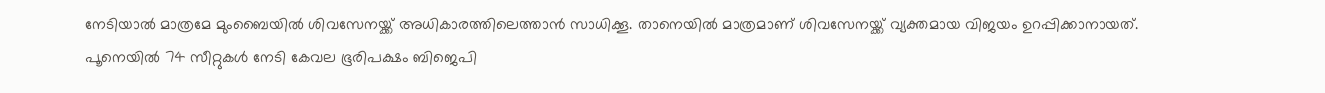നേടിയാല്‍ മാത്രമേ മുംബൈയില്‍ ശിവസേനയ്ക്ക് അധികാരത്തിലെത്താന്‍ സാധിക്കൂ. താനെയില്‍ മാത്രമാണ് ശിവസേനയ്ക്ക് വ്യക്തമായ വിജയം ഉറപ്പിക്കാനായത്.
പൂനെയില്‍ 74 സീറ്റുകള്‍ നേടി കേവല ഭൂരിപക്ഷം ബിജെപി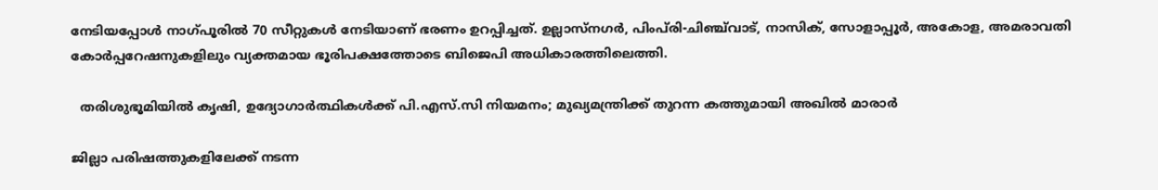നേടിയപ്പോള്‍ നാഗ്പൂരില്‍ 70 സീറ്റുകള്‍ നേടിയാണ് ഭരണം ഉറപ്പിച്ചത്. ഉല്ലാസ്‌നഗര്‍, പിംപ്‌രി-ചിഞ്ച്‌വാട്, നാസിക്, സോളാപ്പൂര്‍, അകോള, അമരാവതി കോര്‍പ്പറേഷനുകളിലും വ്യക്തമായ ഭൂരിപക്ഷത്തോടെ ബിജെപി അധികാരത്തിലെത്തി.

  തരിശുഭൂമിയിൽ കൃഷി, ഉദ്യോഗാർത്ഥികൾക്ക് പി.എസ്.സി നിയമനം; മുഖ്യമന്ത്രിക്ക് തുറന്ന കത്തുമായി അഖിൽ മാരാർ

ജില്ലാ പരിഷത്തുകളിലേക്ക് നടന്ന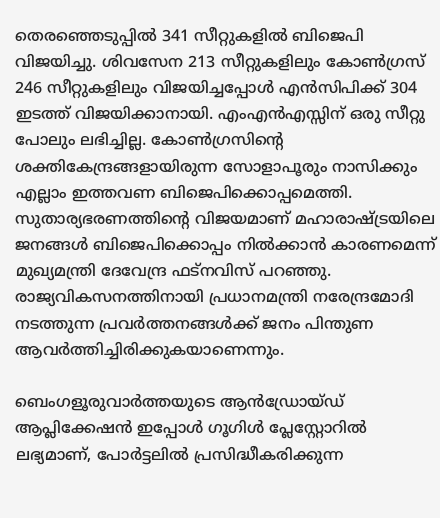തെരഞ്ഞെടുപ്പില്‍ 341 സീറ്റുകളില്‍ ബിജെപി വിജയിച്ചു. ശിവസേന 213 സീറ്റുകളിലും കോണ്‍ഗ്രസ് 246 സീറ്റുകളിലും വിജയിച്ചപ്പോള്‍ എന്‍സിപിക്ക് 304 ഇടത്ത് വിജയിക്കാനായി. എംഎന്‍എസ്സിന് ഒരു സീറ്റു പോലും ലഭിച്ചില്ല. കോണ്‍ഗ്രസിന്റെ ശക്തികേന്ദ്രങ്ങളായിരുന്ന സോളാപൂരും നാസിക്കും എല്ലാം ഇത്തവണ ബിജെപിക്കൊപ്പമെത്തി.
സുതാര്യഭരണത്തിന്റെ വിജയമാണ് മഹാരാഷ്ട്രയിലെ ജനങ്ങള്‍ ബിജെപിക്കൊപ്പം നില്‍ക്കാന്‍ കാരണമെന്ന് മുഖ്യമന്ത്രി ദേവേന്ദ്ര ഫട്‌നവിസ് പറഞ്ഞു. രാജ്യവികസനത്തിനായി പ്രധാനമന്ത്രി നരേന്ദ്രമോദി നടത്തുന്ന പ്രവര്‍ത്തനങ്ങള്‍ക്ക് ജനം പിന്തുണ ആവര്‍ത്തിച്ചിരിക്കുകയാണെന്നും.

ബെംഗളൂരുവാർത്തയുടെ ആൻഡ്രോയ്ഡ് ആപ്ലിക്കേഷൻ ഇപ്പോൾ ഗൂഗിൾ പ്ലേസ്റ്റോറിൽ ലഭ്യമാണ്, പോർട്ടലിൽ പ്രസിദ്ധീകരിക്കുന്ന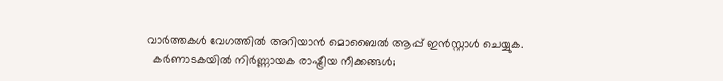വാർത്തകൾ വേഗത്തിൽ അറിയാൻ മൊബൈൽ ആപ്പ് ഇൻസ്റ്റാൾ ചെയ്യുക.
  കർണാടകയിൽ നിർണ്ണായക രാഷ്ട്രീയ നീക്കങ്ങൾ;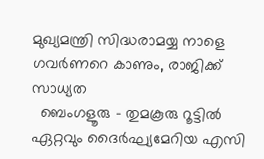മുഖ്യമന്ത്രി സിദ്ധരാമയ്യ നാളെ ഗവർണറെ കാണും, രാജിക്ക് സാധ്യത
  ബെംഗളൂരു - തുമകൂരു റൂട്ടിൽ ഏറ്റവും ദൈർഘ്യമേറിയ എസി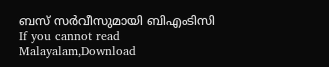ബസ് സർവീസുമായി ബിഎംടിസി
If you cannot read Malayalam,Download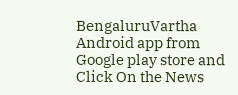BengaluruVartha Android app from Google play store and Click On the News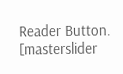Reader Button. [masterslider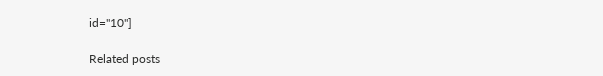id="10"]

Related posts